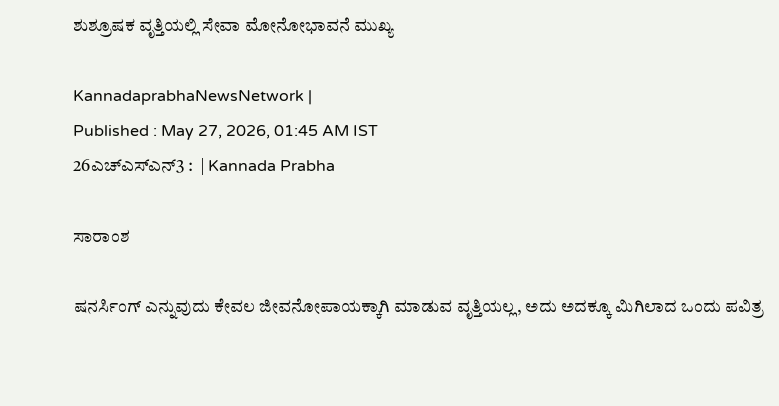ಶುಶ್ರೂಷಕ ವೃತ್ತಿಯಲ್ಲಿ ಸೇವಾ ಮೋನೋಭಾವನೆ ಮುಖ್ಯ

KannadaprabhaNewsNetwork |
Published : May 27, 2026, 01:45 AM IST
26ಎಚ್ಎಸ್ಎನ್3 :  | Kannada Prabha

ಸಾರಾಂಶ

ಷನರ್ಸಿಂಗ್ ಎನ್ನುವುದು ಕೇವಲ ಜೀವನೋಪಾಯಕ್ಕಾಗಿ ಮಾಡುವ ವೃತ್ತಿಯಲ್ಲ, ಅದು ಅದಕ್ಕೂ ಮಿಗಿಲಾದ ಒಂದು ಪವಿತ್ರ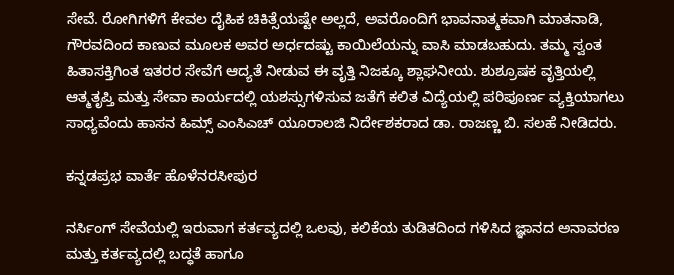ಸೇವೆ. ರೋಗಿಗಳಿಗೆ ಕೇವಲ ದೈಹಿಕ ಚಿಕಿತ್ಸೆಯಷ್ಟೇ ಅಲ್ಲದೆ, ಅವರೊಂದಿಗೆ ಭಾವನಾತ್ಮಕವಾಗಿ ಮಾತನಾಡಿ, ಗೌರವದಿಂದ ಕಾಣುವ ಮೂಲಕ ಅವರ ಅರ್ಧದಷ್ಟು ಕಾಯಿಲೆಯನ್ನು ವಾಸಿ ಮಾಡಬಹುದು. ತಮ್ಮ ಸ್ವಂತ ಹಿತಾಸಕ್ತಿಗಿಂತ ಇತರರ ಸೇವೆಗೆ ಆದ್ಯತೆ ನೀಡುವ ಈ ವೃತ್ತಿ ನಿಜಕ್ಕೂ ಶ್ಲಾಘನೀಯ. ಶುಶ್ರೂಷಕ ವೃತ್ತಿಯಲ್ಲಿ ಆತ್ಮತೃಪ್ತಿ ಮತ್ತು ಸೇವಾ ಕಾರ್ಯದಲ್ಲಿ ಯಶಸ್ಸುಗಳಿಸುವ ಜತೆಗೆ ಕಲಿತ ವಿದ್ಯೆಯಲ್ಲಿ ಪರಿಪೂರ್ಣ ವ್ಯಕ್ತಿಯಾಗಲು ಸಾಧ್ಯವೆಂದು ಹಾಸನ ಹಿಮ್ಸ್ ಎಂಸಿಎಚ್ ಯೂರಾಲಜಿ ನಿರ್ದೇಶಕರಾದ ಡಾ. ರಾಜಣ್ಣ ಬಿ. ಸಲಹೆ ನೀಡಿದರು.

ಕನ್ನಡಪ್ರಭ ವಾರ್ತೆ ಹೊಳೆನರಸೀಪುರ

ನರ್ಸಿಂಗ್ ಸೇವೆಯಲ್ಲಿ ಇರುವಾಗ ಕರ್ತವ್ಯದಲ್ಲಿ ಒಲವು, ಕಲಿಕೆಯ ತುಡಿತದಿಂದ ಗಳಿಸಿದ ಜ್ಞಾನದ ಅನಾವರಣ ಮತ್ತು ಕರ್ತವ್ಯದಲ್ಲಿ ಬದ್ಧತೆ ಹಾಗೂ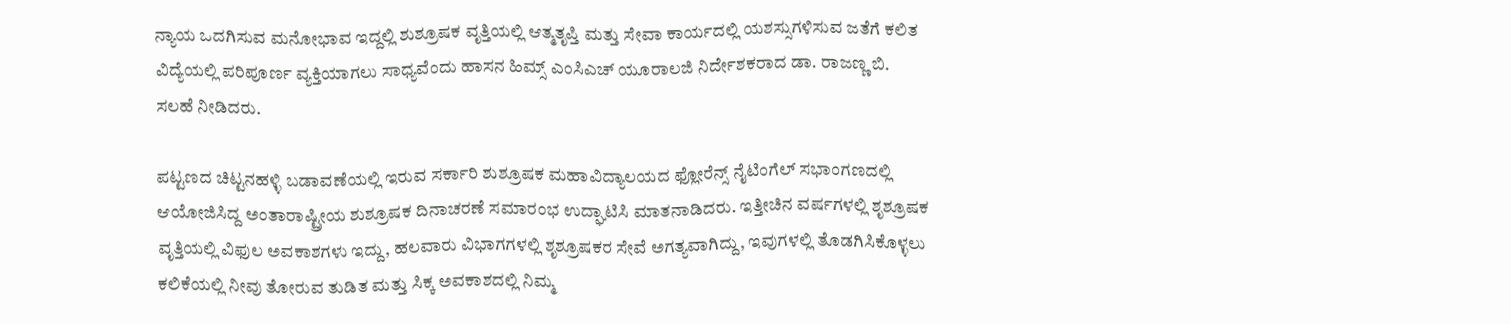ನ್ಯಾಯ ಒದಗಿಸುವ ಮನೋಭಾವ ಇದ್ದಲ್ಲಿ ಶುಶ್ರೂಷಕ ವೃತ್ತಿಯಲ್ಲಿ ಆತ್ಮತೃಪ್ತಿ ಮತ್ತು ಸೇವಾ ಕಾರ್ಯದಲ್ಲಿ ಯಶಸ್ಸುಗಳಿಸುವ ಜತೆಗೆ ಕಲಿತ ವಿದ್ಯೆಯಲ್ಲಿ ಪರಿಪೂರ್ಣ ವ್ಯಕ್ತಿಯಾಗಲು ಸಾಧ್ಯವೆಂದು ಹಾಸನ ಹಿಮ್ಸ್ ಎಂಸಿಎಚ್ ಯೂರಾಲಜಿ ನಿರ್ದೇಶಕರಾದ ಡಾ. ರಾಜಣ್ಣ ಬಿ. ಸಲಹೆ ನೀಡಿದರು.

ಪಟ್ಟಣದ ಚಿಟ್ಟನಹಳ್ಳಿ ಬಡಾವಣೆಯಲ್ಲಿ ಇರುವ ಸರ್ಕಾರಿ ಶುಶ್ರೂಷಕ ಮಹಾವಿದ್ಯಾಲಯದ ಫ್ಲೋರೆನ್ಸ್ ನೈಟಿಂಗೆಲ್ ಸಭಾಂಗಣದಲ್ಲಿ ಆಯೋಜಿಸಿದ್ದ ಅಂತಾರಾಷ್ಟ್ರೀಯ ಶುಶ್ರೂಷಕ ದಿನಾಚರಣೆ ಸಮಾರಂಭ ಉದ್ಘಾಟಿಸಿ ಮಾತನಾಡಿದರು. ಇತ್ತೀಚಿನ ವರ್ಷಗಳಲ್ಲಿ ಶೃಶ್ರೂಷಕ ವೃತ್ತಿಯಲ್ಲಿ ವಿಫುಲ ಅವಕಾಶಗಳು ಇದ್ದು, ಹಲವಾರು ವಿಭಾಗಗಳಲ್ಲಿ ಶೃಶ್ರೂಷಕರ ಸೇವೆ ಅಗತ್ಯವಾಗಿದ್ದು, ಇವುಗಳಲ್ಲಿ ತೊಡಗಿಸಿಕೊಳ್ಳಲು ಕಲಿಕೆಯಲ್ಲಿ ನೀವು ತೋರುವ ತುಡಿತ ಮತ್ತು ಸಿಕ್ಕ ಅವಕಾಶದಲ್ಲಿ ನಿಮ್ಮ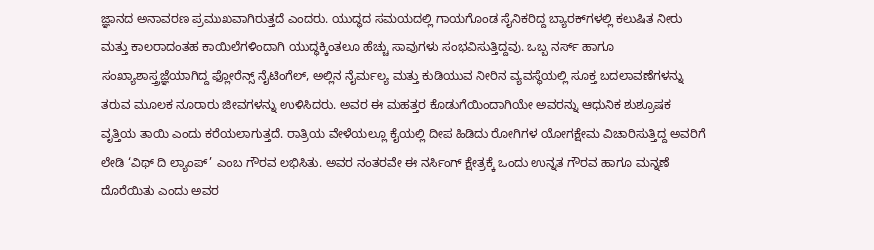ಜ್ಞಾನದ ಅನಾವರಣ ಪ್ರಮುಖವಾಗಿರುತ್ತದೆ ಎಂದರು. ಯುದ್ಧದ ಸಮಯದಲ್ಲಿ ಗಾಯಗೊಂಡ ಸೈನಿಕರಿದ್ದ ಬ್ಯಾರಕ್‌ಗಳಲ್ಲಿ ಕಲುಷಿತ ನೀರು ಮತ್ತು ಕಾಲರಾದಂತಹ ಕಾಯಿಲೆಗಳಿಂದಾಗಿ ಯುದ್ಧಕ್ಕಿಂತಲೂ ಹೆಚ್ಚು ಸಾವುಗಳು ಸಂಭವಿಸುತ್ತಿದ್ದವು. ಒಬ್ಬ ನರ್ಸ್ ಹಾಗೂ ಸಂಖ್ಯಾಶಾಸ್ತ್ರಜ್ಞೆಯಾಗಿದ್ದ ಫ್ಲೋರೆನ್ಸ್ ನೈಟಿಂಗೆಲ್, ಅಲ್ಲಿನ ನೈರ್ಮಲ್ಯ ಮತ್ತು ಕುಡಿಯುವ ನೀರಿನ ವ್ಯವಸ್ಥೆಯಲ್ಲಿ ಸೂಕ್ತ ಬದಲಾವಣೆಗಳನ್ನು ತರುವ ಮೂಲಕ ನೂರಾರು ಜೀವಗಳನ್ನು ಉಳಿಸಿದರು. ಅವರ ಈ ಮಹತ್ತರ ಕೊಡುಗೆಯಿಂದಾಗಿಯೇ ಅವರನ್ನು ಆಧುನಿಕ ಶುಶ್ರೂಷಕ ವೃತ್ತಿಯ ತಾಯಿ ಎಂದು ಕರೆಯಲಾಗುತ್ತದೆ. ರಾತ್ರಿಯ ವೇಳೆಯಲ್ಲೂ ಕೈಯಲ್ಲಿ ದೀಪ ಹಿಡಿದು ರೋಗಿಗಳ ಯೋಗಕ್ಷೇಮ ವಿಚಾರಿಸುತ್ತಿದ್ದ ಅವರಿಗೆ ಲೇಡಿ ‘ವಿಥ್ ದಿ ಲ್ಯಾಂಪ್’ ಎಂಬ ಗೌರವ ಲಭಿಸಿತು. ಅವರ ನಂತರವೇ ಈ ನರ್ಸಿಂಗ್‌ ಕ್ಷೇತ್ರಕ್ಕೆ ಒಂದು ಉನ್ನತ ಗೌರವ ಹಾಗೂ ಮನ್ನಣೆ ದೊರೆಯಿತು ಎಂದು ಅವರ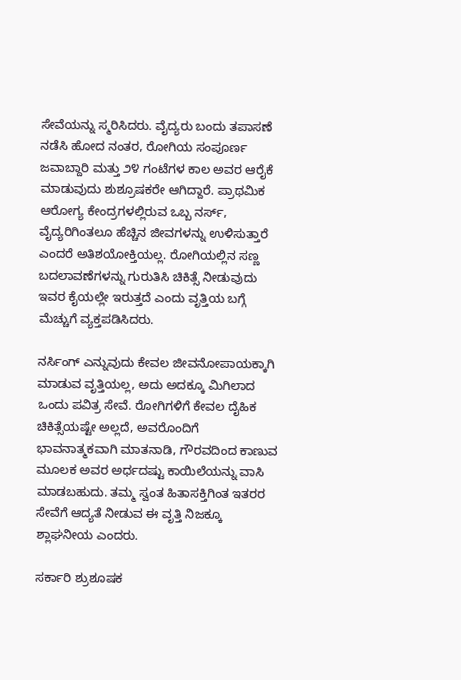ಸೇವೆಯನ್ನು ಸ್ಮರಿಸಿದರು. ವೈದ್ಯರು ಬಂದು ತಪಾಸಣೆ ನಡೆಸಿ ಹೋದ ನಂತರ, ರೋಗಿಯ ಸಂಪೂರ್ಣ ಜವಾಬ್ದಾರಿ ಮತ್ತು ೨೪ ಗಂಟೆಗಳ ಕಾಲ ಅವರ ಆರೈಕೆ ಮಾಡುವುದು ಶುಶ್ರೂಷಕರೇ ಆಗಿದ್ದಾರೆ. ಪ್ರಾಥಮಿಕ ಆರೋಗ್ಯ ಕೇಂದ್ರಗಳಲ್ಲಿರುವ ಒಬ್ಬ ನರ್ಸ್‌, ವೈದ್ಯರಿಗಿಂತಲೂ ಹೆಚ್ಚಿನ ಜೀವಗಳನ್ನು ಉಳಿಸುತ್ತಾರೆ ಎಂದರೆ ಅತಿಶಯೋಕ್ತಿಯಲ್ಲ. ರೋಗಿಯಲ್ಲಿನ ಸಣ್ಣ ಬದಲಾವಣೆಗಳನ್ನು ಗುರುತಿಸಿ ಚಿಕಿತ್ಸೆ ನೀಡುವುದು ಇವರ ಕೈಯಲ್ಲೇ ಇರುತ್ತದೆ ಎಂದು ವೃತ್ತಿಯ ಬಗ್ಗೆ ಮೆಚ್ಚುಗೆ ವ್ಯಕ್ತಪಡಿಸಿದರು.

ನರ್ಸಿಂಗ್ ಎನ್ನುವುದು ಕೇವಲ ಜೀವನೋಪಾಯಕ್ಕಾಗಿ ಮಾಡುವ ವೃತ್ತಿಯಲ್ಲ, ಅದು ಅದಕ್ಕೂ ಮಿಗಿಲಾದ ಒಂದು ಪವಿತ್ರ ಸೇವೆ. ರೋಗಿಗಳಿಗೆ ಕೇವಲ ದೈಹಿಕ ಚಿಕಿತ್ಸೆಯಷ್ಟೇ ಅಲ್ಲದೆ, ಅವರೊಂದಿಗೆ ಭಾವನಾತ್ಮಕವಾಗಿ ಮಾತನಾಡಿ, ಗೌರವದಿಂದ ಕಾಣುವ ಮೂಲಕ ಅವರ ಅರ್ಧದಷ್ಟು ಕಾಯಿಲೆಯನ್ನು ವಾಸಿ ಮಾಡಬಹುದು. ತಮ್ಮ ಸ್ವಂತ ಹಿತಾಸಕ್ತಿಗಿಂತ ಇತರರ ಸೇವೆಗೆ ಆದ್ಯತೆ ನೀಡುವ ಈ ವೃತ್ತಿ ನಿಜಕ್ಕೂ ಶ್ಲಾಘನೀಯ ಎಂದರು.

ಸರ್ಕಾರಿ ಶ್ರುಶೂಷಕ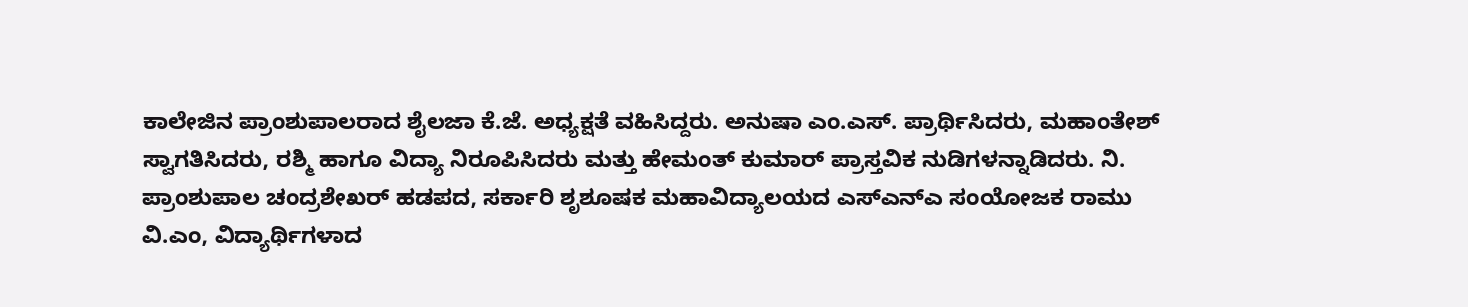ಕಾಲೇಜಿನ ಪ್ರಾಂಶುಪಾಲರಾದ ಶೈಲಜಾ ಕೆ.ಜೆ. ಅಧ್ಯಕ್ಷತೆ ವಹಿಸಿದ್ದರು. ಅನುಷಾ ಎಂ.ಎಸ್. ಪ್ರಾರ್ಥಿಸಿದರು, ಮಹಾಂತೇಶ್ ಸ್ವಾಗತಿಸಿದರು, ರಶ್ಮಿ ಹಾಗೂ ವಿದ್ಯಾ ನಿರೂಪಿಸಿದರು ಮತ್ತು ಹೇಮಂತ್ ಕುಮಾರ್ ಪ್ರಾಸ್ತವಿಕ ನುಡಿಗಳನ್ನಾಡಿದರು. ನಿ. ಪ್ರಾಂಶುಪಾಲ ಚಂದ್ರಶೇಖರ್ ಹಡಪದ, ಸರ್ಕಾರಿ ಶೃಶೂಷಕ ಮಹಾವಿದ್ಯಾಲಯದ ಎಸ್‌ಎನ್‌ಎ ಸಂಯೋಜಕ ರಾಮು ವಿ.ಎಂ, ವಿದ್ಯಾರ್ಥಿಗಳಾದ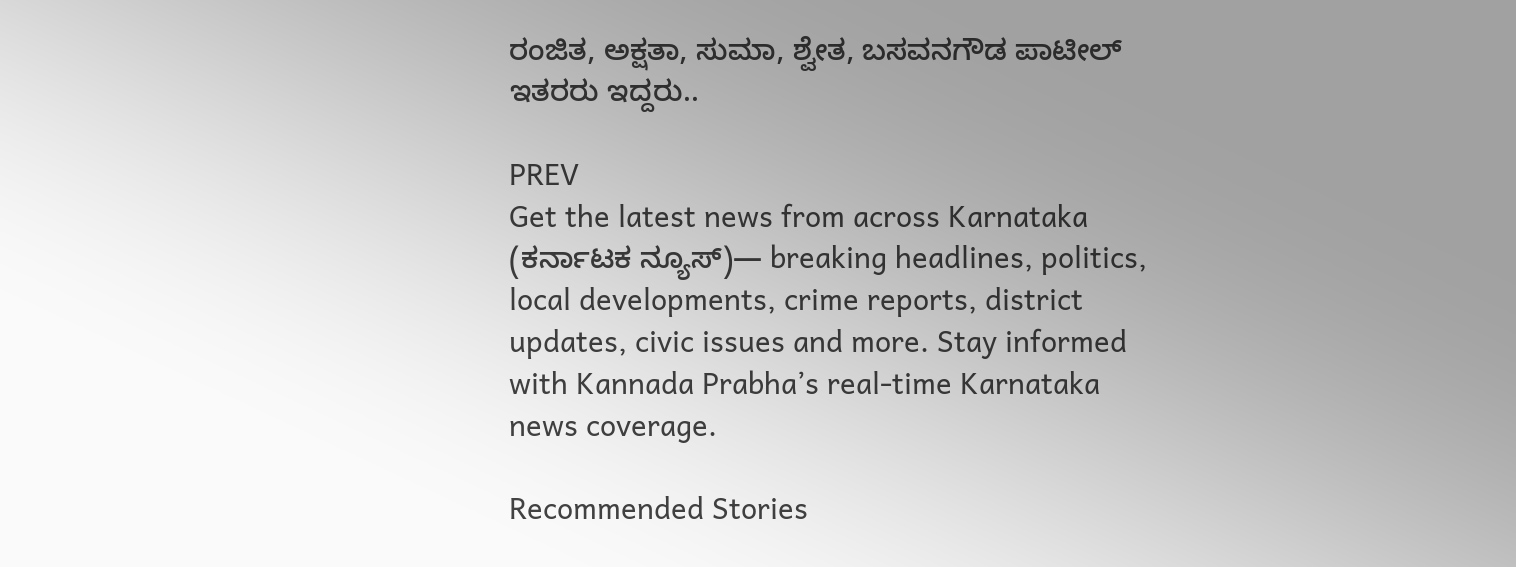ರಂಜಿತ, ಅಕ್ಷತಾ, ಸುಮಾ, ಶ್ವೇತ, ಬಸವನಗೌಡ ಪಾಟೀಲ್ ಇತರರು ಇದ್ದರು..

PREV
Get the latest news from across Karnataka (ಕರ್ನಾಟಕ ನ್ಯೂಸ್)— breaking headlines, politics, local developments, crime reports, district updates, civic issues and more. Stay informed with Kannada Prabha’s real‑time Karnataka news coverage.

Recommended Stories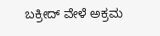ಬಕ್ರೀದ್ ವೇಳೆ ಅಕ್ರಮ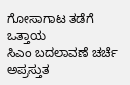ಗೋಸಾಗಾಟ ತಡೆಗೆ ಒತ್ತಾಯ
ಸಿಎಂ ಬದಲಾವಣೆ ಚರ್ಚೆ ಅಪ್ರಸ್ತುತ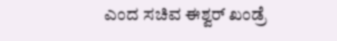ಎಂದ ಸಚಿವ ಈಶ್ವರ್ ಖಂಡ್ರೆ